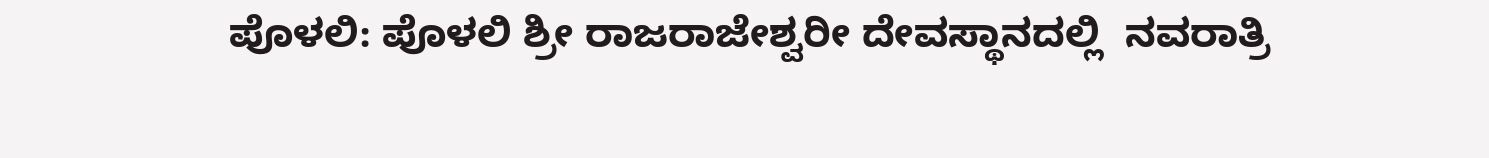ಪೊಳಲಿ: ಪೊಳಲಿ ಶ್ರೀ ರಾಜರಾಜೇಶ್ವರೀ ದೇವಸ್ಥಾನದಲ್ಲಿ  ನವರಾತ್ರಿ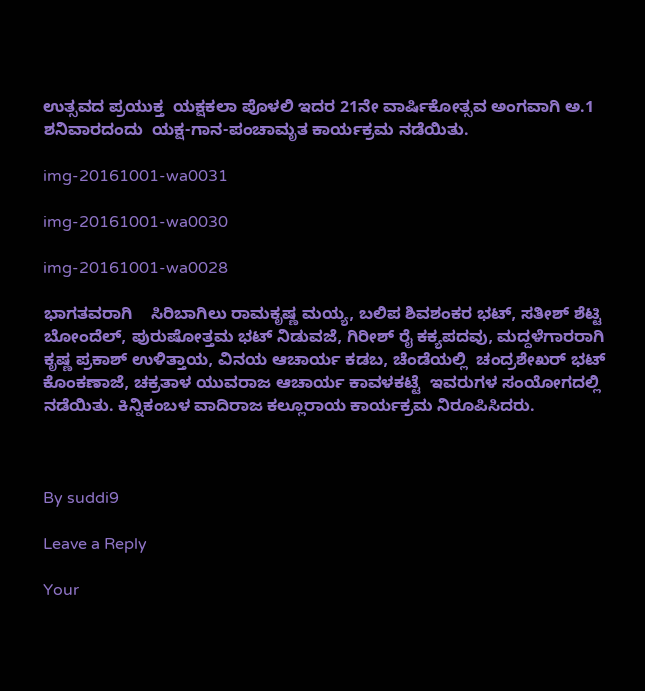ಉತ್ಸವದ ಪ್ರಯುಕ್ತ  ಯಕ್ಷಕಲಾ ಪೊಳಲಿ ಇದರ 21ನೇ ವಾರ್ಷಿಕೋತ್ಸವ ಅಂಗವಾಗಿ ಅ.1  ಶನಿವಾರದಂದು  ಯಕ್ಷ-ಗಾನ-ಪಂಚಾಮೃತ ಕಾರ್ಯಕ್ರಮ ನಡೆಯಿತು.

img-20161001-wa0031

img-20161001-wa0030

img-20161001-wa0028

ಭಾಗತವರಾಗಿ    ಸಿರಿಬಾಗಿಲು ರಾಮಕೃಷ್ಣ ಮಯ್ಯ, ಬಲಿಪ ಶಿವಶಂಕರ ಭಟ್, ಸತೀಶ್ ಶೆಟ್ಟಿ ಬೋಂದೆಲ್, ಪುರುಷೋತ್ತಮ ಭಟ್ ನಿಡುವಜೆ, ಗಿರೀಶ್ ರೈ ಕಕ್ಯಪದವು, ಮದ್ದಳೆಗಾರರಾಗಿ  ಕೃಷ್ಣ ಪ್ರಕಾಶ್ ಉಳಿತ್ತಾಯ, ವಿನಯ ಆಚಾರ್ಯ ಕಡಬ, ಚೆಂಡೆಯಲ್ಲಿ  ಚಂದ್ರಶೇಖರ್ ಭಟ್ ಕೊಂಕಣಾಜೆ, ಚಕ್ರತಾಳ ಯುವರಾಜ ಆಚಾರ್ಯ ಕಾವಳಕಟ್ಟೆ  ಇವರುಗಳ ಸಂಯೋಗದಲ್ಲಿ ನಡೆಯಿತು. ಕಿನ್ನಿಕಂಬಳ ವಾದಿರಾಜ ಕಲ್ಲೂರಾಯ ಕಾರ್ಯಕ್ರಮ ನಿರೂಪಿಸಿದರು.



By suddi9

Leave a Reply

Your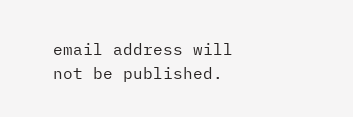email address will not be published.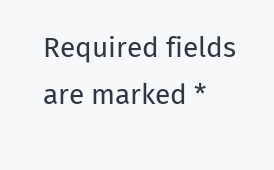Required fields are marked *